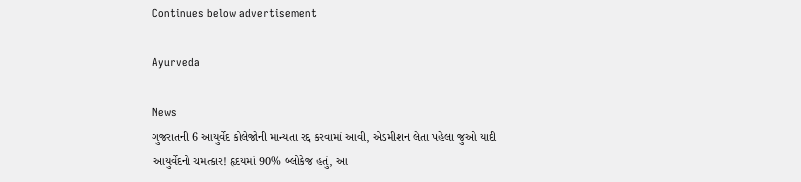Continues below advertisement

Ayurveda

News
ગુજરાતની 6 આયુર્વેદ કોલેજોની માન્યતા રદ્દ કરવામાં આવી, એડમીશન લેતા પહેલા જુઓ યાદી
આયુર્વેદનો ચમત્કાર! હૃદયમાં 90% બ્લોકેજ હતું, આ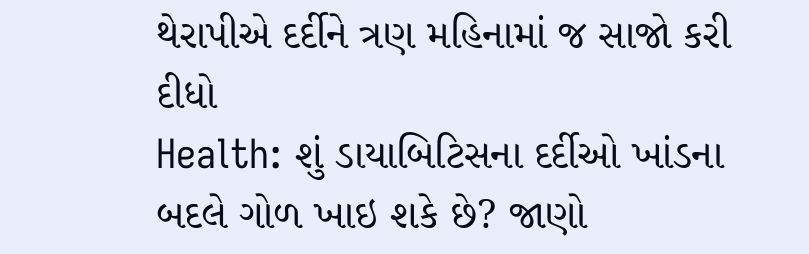થેરાપીએ દર્દીને ત્રણ મહિનામાં જ સાજો કરી દીધો
Health: શું ડાયાબિટિસના દર્દીઓ ખાંડના બદલે ગોળ ખાઇ શકે છે? જાણો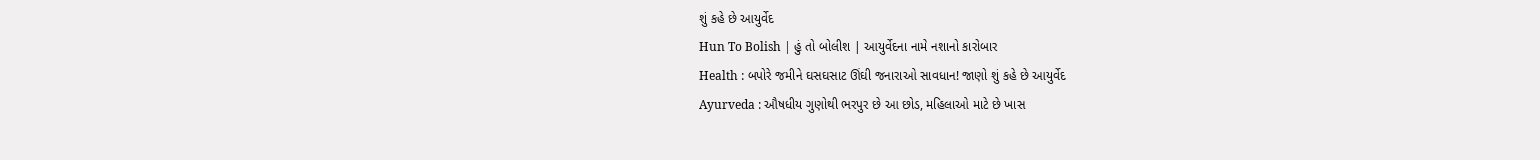શું કહે છે આયુર્વેદ
Hun To Bolish | હું તો બોલીશ | આયુર્વેદના નામે નશાનો કારોબાર
Health : બપોરે જમીને ઘસઘસાટ ઊંઘી જનારાઓ સાવધાન! જાણો શું કહે છે આયુર્વેદ
Ayurveda : ઔષધીય ગુણોથી ભરપુર છે આ છોડ, મહિલાઓ માટે છે ખાસ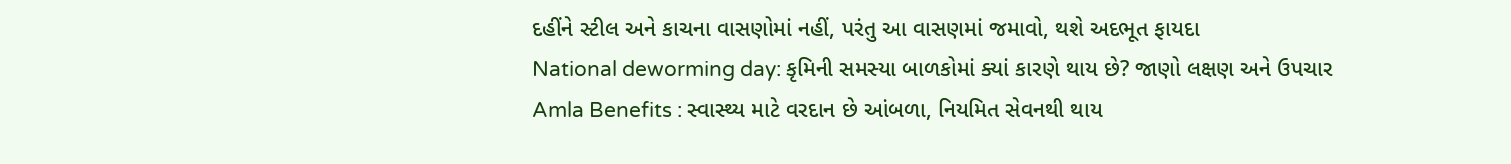દહીંને સ્ટીલ અને કાચના વાસણોમાં નહીં, પરંતુ આ વાસણમાં જમાવો, થશે અદભૂત ફાયદા
National deworming day: કૃમિની સમસ્યા બાળકોમાં ક્યાં કારણે થાય છે? જાણો લક્ષણ અને ઉપચાર
Amla Benefits : સ્વાસ્થ્ય માટે વરદાન છે આંબળા, નિયમિત સેવનથી થાય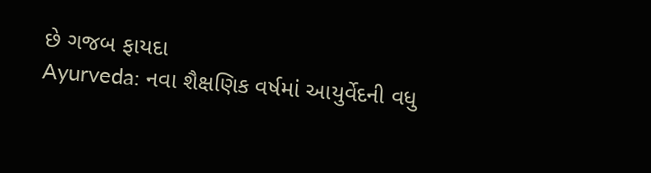છે ગજબ ફાયદા
Ayurveda: નવા શૈક્ષણિક વર્ષમાં આયુર્વેદની વધુ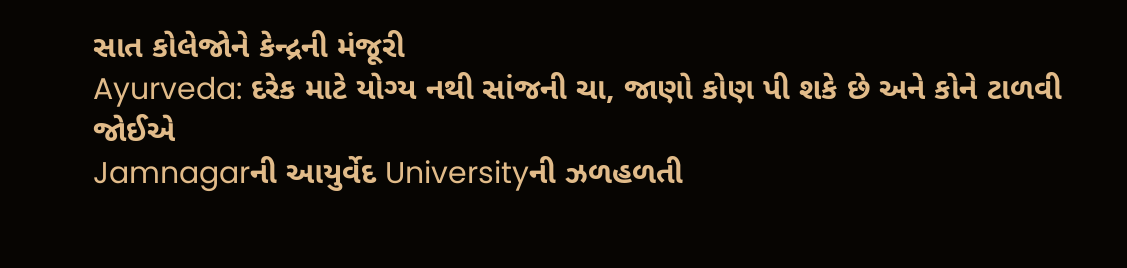સાત કોલેજોને કેન્દ્રની મંજૂરી
Ayurveda: દરેક માટે યોગ્ય નથી સાંજની ચા, જાણો કોણ પી શકે છે અને કોને ટાળવી જોઈએ
Jamnagarની આયુર્વેદ Universityની ઝળહળતી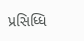પ્રસિધ્ધિ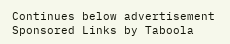Continues below advertisement
Sponsored Links by Taboola